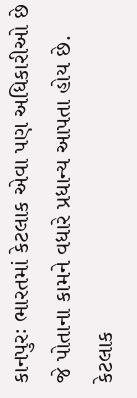કાનપુરઃ ભારતમાં કેટલાક એવા પણ અધિકારીઓ છે જે પોતાના કામને વધારે પ્રધાન્ય આપતા હોય છે. કેટલાક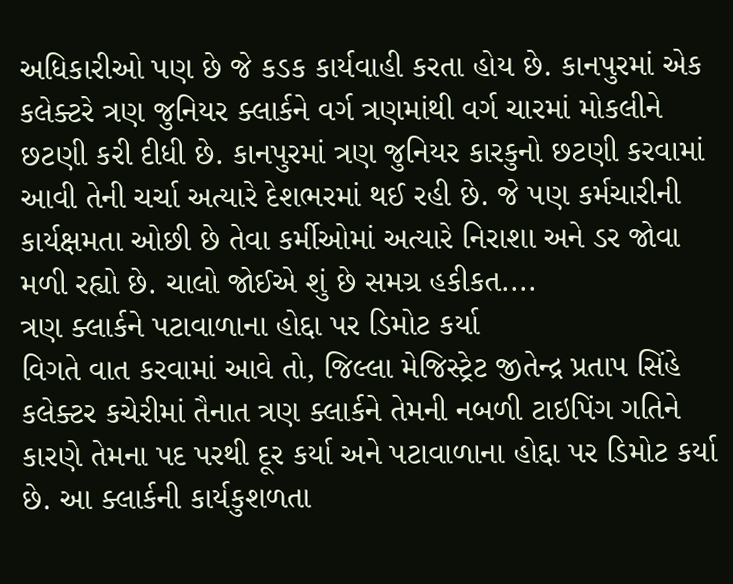અધિકારીઓ પણ છે જે કડક કાર્યવાહી કરતા હોય છે. કાનપુરમાં એક કલેક્ટરે ત્રણ જુનિયર ક્લાર્કને વર્ગ ત્રણમાંથી વર્ગ ચારમાં મોકલીને છટણી કરી દીધી છે. કાનપુરમાં ત્રણ જુનિયર કારકુનો છટણી કરવામાં આવી તેની ચર્ચા અત્યારે દેશભરમાં થઈ રહી છે. જે પણ કર્મચારીની કાર્યક્ષમતા ઓછી છે તેવા કર્મીઓમાં અત્યારે નિરાશા અને ડર જોવા મળી રહ્યો છે. ચાલો જોઈએ શું છે સમગ્ર હકીકત....
ત્રણ ક્લાર્કને પટાવાળાના હોદ્દા પર ડિમોટ કર્યા
વિગતે વાત કરવામાં આવે તો, જિલ્લા મેજિસ્ટ્રેટ જીતેન્દ્ર પ્રતાપ સિંહે કલેક્ટર કચેરીમાં તૈનાત ત્રણ ક્લાર્કને તેમની નબળી ટાઇપિંગ ગતિને કારણે તેમના પદ પરથી દૂર કર્યા અને પટાવાળાના હોદ્દા પર ડિમોટ કર્યા છે. આ ક્લાર્કની કાર્યકુશળતા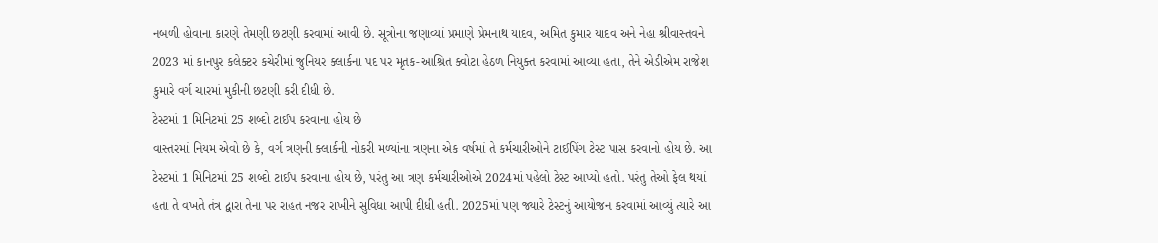નબળી હોવાના કારણે તેમણી છટણી કરવામાં આવી છે. સૂત્રોના જણાવ્યાં પ્રમાણે પ્રેમનાથ યાદવ, અમિત કુમાર યાદવ અને નેહા શ્રીવાસ્તવને 2023 માં કાનપુર કલેક્ટર કચેરીમાં જુનિયર ક્લાર્કના પદ પર મૃતક-આશ્રિત ક્વોટા હેઠળ નિયુક્ત કરવામાં આવ્યા હતા, તેને એડીએમ રાજેશ કુમારે વર્ગ ચારમાં મુકીની છટણી કરી દીધી છે.
ટેસ્ટમાં 1 મિનિટમાં 25 શબ્દો ટાઈપ કરવાના હોય છે
વાસ્તરમાં નિયમ એવો છે કે, વર્ગ ત્રણની ક્લાર્કની નોકરી મળ્યાંના ત્રણના એક વર્ષમાં તે કર્મચારીઓને ટાઈપિંગ ટેસ્ટ પાસ કરવાનો હોય છે. આ ટેસ્ટમાં 1 મિનિટમાં 25 શબ્દો ટાઈપ કરવાના હોય છે, પરંતુ આ ત્રણ કર્મચારીઓએ 2024માં પહેલો ટેસ્ટ આપ્યો હતો. પરંતુ તેઓ ફેલ થયાં હતા તે વખતે તંત્ર દ્વારા તેના પર રાહત નજર રાખીને સુવિધા આપી દીધી હતી. 2025માં પણ જ્યારે ટેસ્ટનું આયોજન કરવામાં આવ્યું ત્યારે આ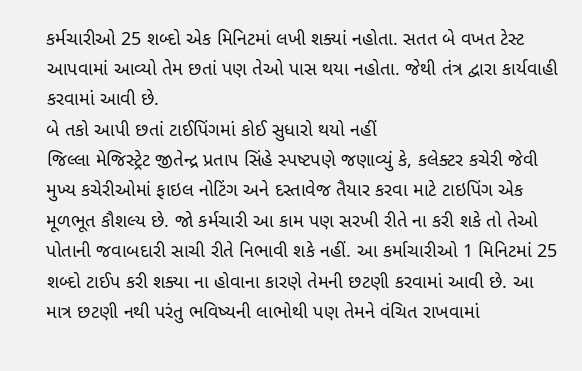કર્મચારીઓ 25 શબ્દો એક મિનિટમાં લખી શક્યાં નહોતા. સતત બે વખત ટેસ્ટ આપવામાં આવ્યો તેમ છતાં પણ તેઓ પાસ થયા નહોતા. જેથી તંત્ર દ્વારા કાર્યવાહી કરવામાં આવી છે.
બે તકો આપી છતાં ટાઈપિંગમાં કોઈ સુધારો થયો નહીં
જિલ્લા મેજિસ્ટ્રેટ જીતેન્દ્ર પ્રતાપ સિંહે સ્પષ્ટપણે જણાવ્યું કે, કલેક્ટર કચેરી જેવી મુખ્ય કચેરીઓમાં ફાઇલ નોટિંગ અને દસ્તાવેજ તૈયાર કરવા માટે ટાઇપિંગ એક મૂળભૂત કૌશલ્ય છે. જો કર્મચારી આ કામ પણ સરખી રીતે ના કરી શકે તો તેઓ પોતાની જવાબદારી સાચી રીતે નિભાવી શકે નહીં. આ કર્માચારીઓ 1 મિનિટમાં 25 શબ્દો ટાઈપ કરી શક્યા ના હોવાના કારણે તેમની છટણી કરવામાં આવી છે. આ માત્ર છટણી નથી પરંતુ ભવિષ્યની લાભોથી પણ તેમને વંચિત રાખવામાં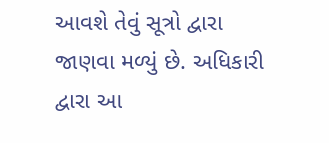આવશે તેવું સૂત્રો દ્વારા જાણવા મળ્યું છે. અધિકારી દ્વારા આ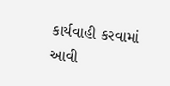કાર્યવાહી કરવામાં આવી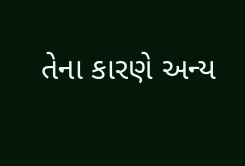તેના કારણે અન્ય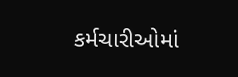કર્મચારીઓમાં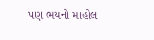પણ ભયનો માહોલ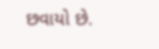છવાયો છે.